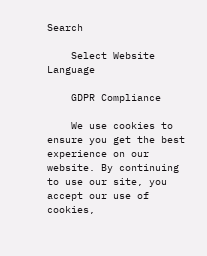Search

    Select Website Language

    GDPR Compliance

    We use cookies to ensure you get the best experience on our website. By continuing to use our site, you accept our use of cookies,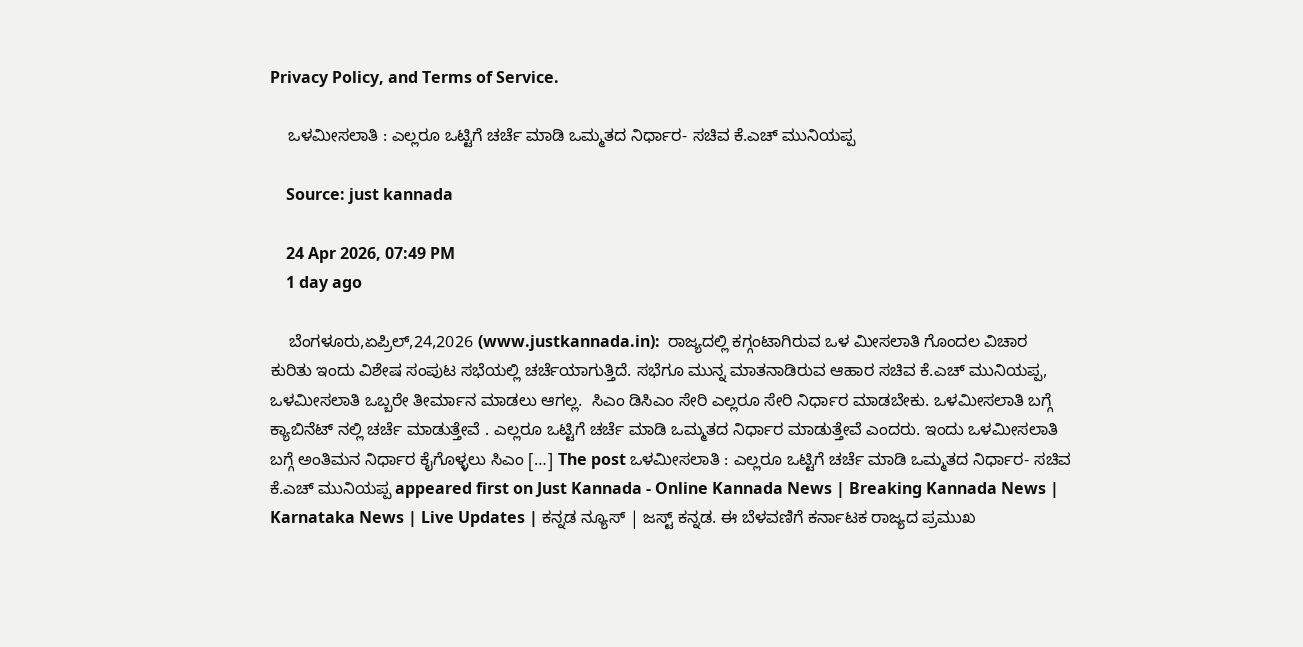Privacy Policy, and Terms of Service.

    ಒಳಮೀಸಲಾತಿ : ಎಲ್ಲರೂ ಒಟ್ಟಿಗೆ ಚರ್ಚೆ ಮಾಡಿ ಒಮ್ಮತದ ನಿರ್ಧಾರ- ಸಚಿವ ಕೆ.ಎಚ್ ಮುನಿಯಪ್ಪ

    Source: just kannada

    24 Apr 2026, 07:49 PM
    1 day ago

    ಬೆಂಗಳೂರು,ಏಪ್ರಿಲ್,24,2026 (www.justkannada.in):  ರಾಜ್ಯದಲ್ಲಿ ಕಗ್ಗಂಟಾಗಿರುವ ಒಳ ಮೀಸಲಾತಿ ಗೊಂದಲ ವಿಚಾರ ಕುರಿತು ಇಂದು ವಿಶೇಷ ಸಂಪುಟ ಸಭೆಯಲ್ಲಿ ಚರ್ಚೆಯಾಗುತ್ತಿದೆ. ಸಭೆಗೂ ಮುನ್ನ ಮಾತನಾಡಿರುವ ಆಹಾರ ಸಚಿವ ಕೆ.ಎಚ್ ಮುನಿಯಪ್ಪ, ಒಳಮೀಸಲಾತಿ ಒಬ್ಬರೇ ತೀರ್ಮಾನ ಮಾಡಲು ಆಗಲ್ಲ.  ಸಿಎಂ ಡಿಸಿಎಂ ಸೇರಿ ಎಲ್ಲರೂ ಸೇರಿ ನಿರ್ಧಾರ ಮಾಡಬೇಕು. ಒಳಮೀಸಲಾತಿ ಬಗ್ಗೆ ಕ್ಯಾಬಿನೆಟ್ ನಲ್ಲಿ ಚರ್ಚೆ ಮಾಡುತ್ತೇವೆ . ಎಲ್ಲರೂ ಒಟ್ಟಿಗೆ ಚರ್ಚೆ ಮಾಡಿ ಒಮ್ಮತದ ನಿರ್ಧಾರ ಮಾಡುತ್ತೇವೆ ಎಂದರು. ಇಂದು ಒಳಮೀಸಲಾತಿ ಬಗ್ಗೆ ಅಂತಿಮನ ನಿರ್ಧಾರ ಕೈಗೊಳ್ಳಲು ಸಿಎಂ […] The post ಒಳಮೀಸಲಾತಿ : ಎಲ್ಲರೂ ಒಟ್ಟಿಗೆ ಚರ್ಚೆ ಮಾಡಿ ಒಮ್ಮತದ ನಿರ್ಧಾರ- ಸಚಿವ ಕೆ.ಎಚ್ ಮುನಿಯಪ್ಪ appeared first on Just Kannada - Online Kannada News | Breaking Kannada News | Karnataka News | Live Updates | ಕನ್ನಡ ನ್ಯೂಸ್ | ಜಸ್ಟ್ ಕನ್ನಡ. ಈ ಬೆಳವಣಿಗೆ ಕರ್ನಾಟಕ ರಾಜ್ಯದ ಪ್ರಮುಖ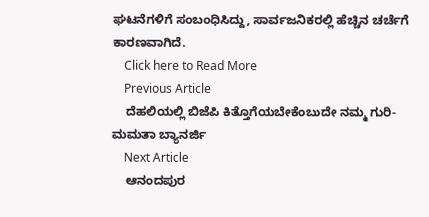ಘಟನೆಗಳಿಗೆ ಸಂಬಂಧಿಸಿದ್ದು, ಸಾರ್ವಜನಿಕರಲ್ಲಿ ಹೆಚ್ಚಿನ ಚರ್ಚೆಗೆ ಕಾರಣವಾಗಿದೆ.
    Click here to Read More
    Previous Article
    ದೆಹಲಿಯಲ್ಲಿ ಬಿಜೆಪಿ ಕಿತ್ತೊಗೆಯಬೇಕೆಂಬುದೇ ನಮ್ಮ ಗುರಿ- ಮಮತಾ ಬ್ಯಾನರ್ಜಿ
    Next Article
    ಆನಂದಪುರ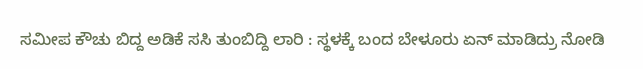ಸಮೀಪ ಕೌಚು ಬಿದ್ದ ಅಡಿಕೆ ಸಸಿ ತುಂಬಿದ್ದಿ ಲಾರಿ : ಸ್ಥಳಕ್ಕೆ ಬಂದ ಬೇಳೂರು ಏನ್ ಮಾಡಿದ್ರು ನೋಡಿ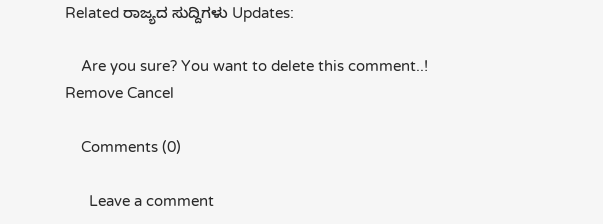Related ರಾಜ್ಯದ ಸುದ್ದಿಗಳು Updates:

    Are you sure? You want to delete this comment..! Remove Cancel

    Comments (0)

      Leave a comment